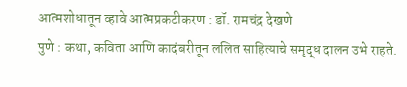आत्मशोधातून व्हावे आत्मप्रकटीकरण : डॉ. रामचंद्र देखणे
पुणे : कथा, कविता आणि कादंबरीतून ललित साहित्याचे समृद्ध दालन उभे राहते.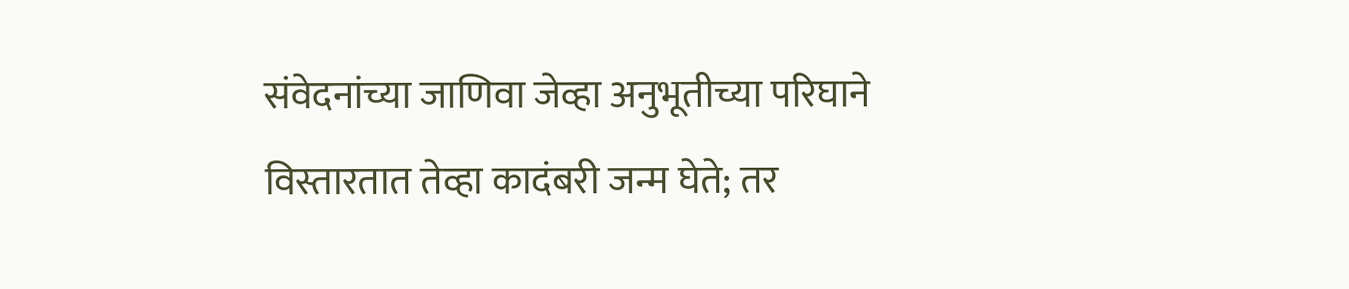संवेदनांच्या जाणिवा जेव्हा अनुभूतीच्या परिघाने विस्तारतात तेव्हा कादंबरी जन्म घेते; तर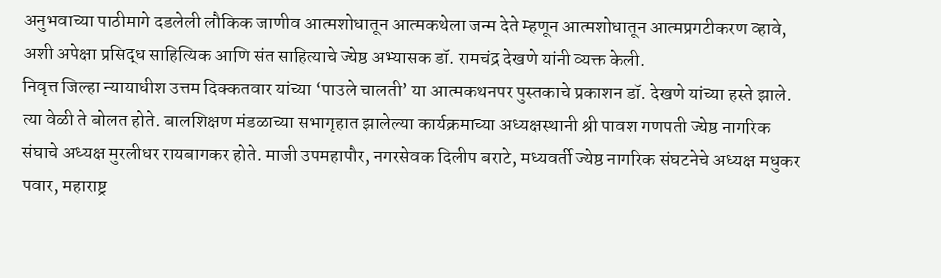अनुभवाच्या पाठीमागे दडलेली लौकिक जाणीव आत्मशोधातून आत्मकथेला जन्म देते म्हणून आत्मशोधातून आत्मप्रगटीकरण व्हावे, अशी अपेक्षा प्रसिद्ध साहित्यिक आणि संत साहित्याचे ज्येष्ठ अभ्यासक डॉ. रामचंद्र देखणे यांनी व्यक्त केली.
निवृत्त जिल्हा न्यायाधीश उत्तम दिक्कतवार यांच्या ‘पाउले चालती’ या आत्मकथनपर पुस्तकाचे प्रकाशन डॉ. देखणे यांच्या हस्ते झाले. त्या वेळी ते बोलत होते. बालशिक्षण मंडळाच्या सभागृहात झालेल्या कार्यक्रमाच्या अध्यक्षस्थानी श्री पावश गणपती ज्येष्ठ नागरिक संघाचे अध्यक्ष मुरलीधर रायबागकर होते. माजी उपमहापौर, नगरसेवक दिलीप बराटे, मध्यवर्ती ज्येष्ठ नागरिक संघटनेचे अध्यक्ष मधुकर पवार, महाराष्ट्र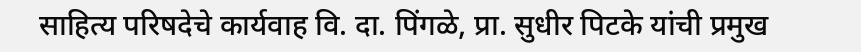साहित्य परिषदेचे कार्यवाह वि. दा. पिंगळे, प्रा. सुधीर पिटके यांची प्रमुख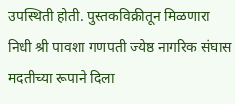उपस्थिती होती. पुस्तकविक्रीतून मिळणारा निधी श्री पावशा गणपती ज्येष्ठ नागरिक संघास मदतीच्या रूपाने दिला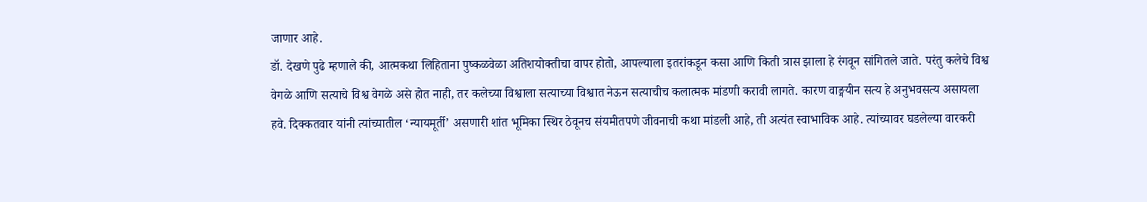जाणार आहे.
डॉ. देखणे पुढे म्हणाले की, आत्मकथा लिहिताना पुष्कळवेळा अतिशयोक्तीचा वापर होतो, आपल्याला इतरांकडून कसा आणि किती त्रास झाला हे रंगवून सांगितले जाते. परंतु कलेचे विश्व वेगळे आणि सत्याचे विश्व वेगळे असे होत नाही, तर कलेच्या विश्वाला सत्याच्या विश्वात नेऊन सत्याचीच कलात्मक मांडणी करावी लागते. कारण वाङ्मयीन सत्य हे अनुभवसत्य असायला हवे. दिक्कतवार यांनी त्यांच्यातील ‘न्यायमूर्ती’ असणारी शांत भूमिका स्थिर ठेवूनच संयमीतपणे जीवनाची कथा मांडली आहे, ती अत्यंत स्वाभाविक आहे. त्यांच्यावर घडलेल्या वारकरी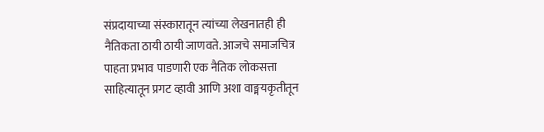संप्रदायाच्या संस्कारातून त्यांच्या लेखनातही ही नैतिकता ठायी ठायी जाणवते. आजचे समाजचित्र पाहता प्रभाव पाडणारी एक नैतिक लोकसत्ता साहित्यातून प्रगट व्हावी आणि अशा वाङ्मयकृतीतून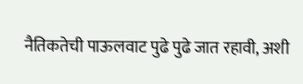नैतिकतेची पाऊलवाट पुढे पुढे जात रहावी, अशी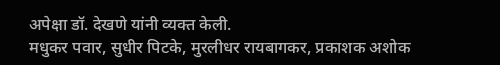अपेक्षा डॉ. देखणे यांनी व्यक्त केली.
मधुकर पवार, सुधीर पिटके, मुरलीधर रायबागकर, प्रकाशक अशोक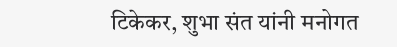टिकेकर, शुभा संत यांनी मनोगत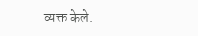व्यक्त केले.